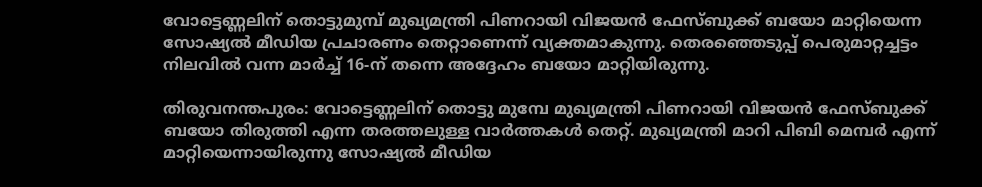വോട്ടെണ്ണലിന് തൊട്ടുമുമ്പ് മുഖ്യമന്ത്രി പിണറായി വിജയൻ ഫേസ്ബുക്ക് ബയോ മാറ്റിയെന്ന സോഷ്യൽ മീഡിയ പ്രചാരണം തെറ്റാണെന്ന് വ്യക്തമാകുന്നു. തെരഞ്ഞെടുപ്പ് പെരുമാറ്റച്ചട്ടം നിലവിൽ വന്ന മാർച്ച് 16-ന് തന്നെ അദ്ദേഹം ബയോ മാറ്റിയിരുന്നു.

തിരുവനന്തപുരം: വോട്ടെണ്ണലിന് തൊട്ടു മുമ്പേ മുഖ്യമന്ത്രി പിണറായി വിജയൻ ഫേസ്ബുക്ക് ബയോ തിരുത്തി എന്ന തരത്തലുള്ള വാര്‍ത്തകൾ തെറ്റ്. മുഖ്യമന്ത്രി മാറി പിബി മെമ്പർ എന്ന് മാറ്റിയെന്നായിരുന്നു സോഷ്യൽ മീഡിയ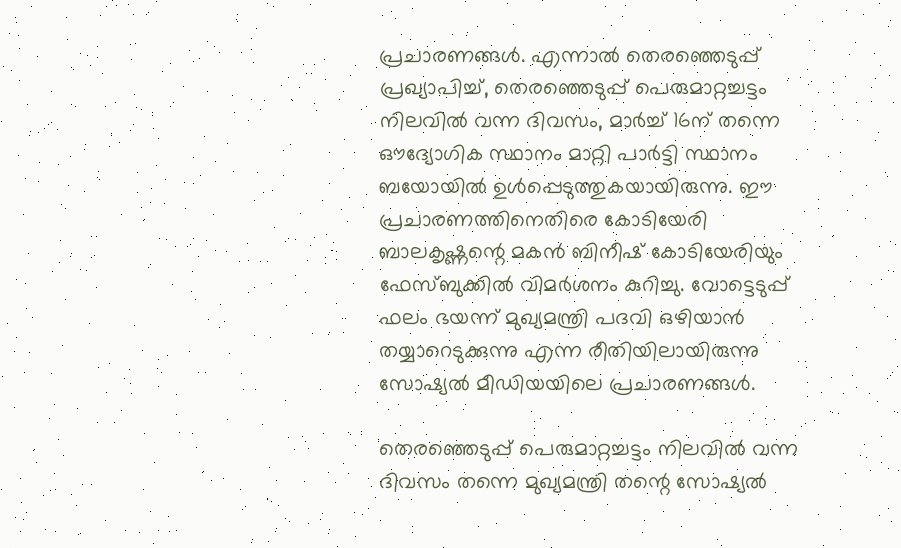പ്രചാരണങ്ങൾ. എന്നാൽ തെരഞ്ഞെടുപ്പ് പ്രഖ്യാപിച്ച്, തെരഞ്ഞെടുപ്പ് പെരുമാറ്റച്ചട്ടം നിലവിൽ വന്ന ദിവസം, മാര്‍ച്ച് 16ന് തന്നെ ഔദ്യോഗിക സ്ഥാനം മാറ്റി പാര്‍ട്ടി സ്ഥാനം ബയോയിൽ ഉൾപ്പെടുത്തുകയായിരുന്നു. ഈ പ്രചാരണത്തിനെതിരെ കോടിയേരി ബാലകൃഷ്ണന്റെ മകൻ ബിനീഷ് കോടിയേരിയും ഫേസ്ബുക്കിൽ വിമര്‍ശനം കുറിച്ചു. വോട്ടെടുപ്പ് ഫലം ഭയന്ന് മുഖ്യമന്ത്രി പദവി ഒഴിയാൻ തയ്യാറെടുക്കുന്നു എന്ന രീതിയിലായിരുന്നു സോഷ്യൽ മീഡിയയിലെ പ്രചാരണങ്ങൾ.

തെരഞ്ഞെടുപ്പ് പെരുമാറ്റച്ചട്ടം നിലവിൽ വന്ന ദിവസം തന്നെ മുഖ്യമന്ത്രി തന്റെ സോഷ്യൽ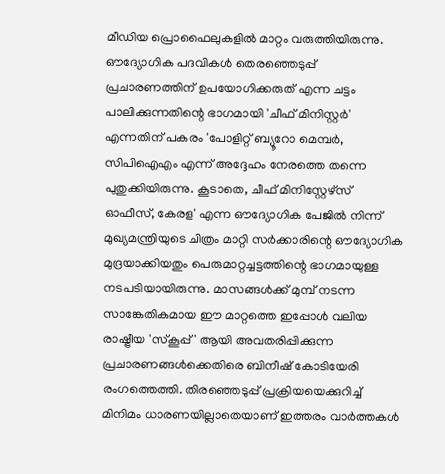മീഡിയ പ്രൊഫൈലുകളിൽ മാറ്റം വരുത്തിയിരുന്നു. ഔദ്യോഗിക പദവികൾ തെരഞ്ഞെടുപ്പ് പ്രചാരണത്തിന് ഉപയോഗിക്കരുത് എന്ന ചട്ടം പാലിക്കുന്നതിന്റെ ഭാഗമായി 'ചീഫ് മിനിസ്റ്റർ' എന്നതിന് പകരം 'പോളിറ്റ് ബ്യൂറോ മെമ്പർ, സിപിഐഎം എന്ന് അദ്ദേഹം നേരത്തെ തന്നെ പുതുക്കിയിരുന്നു. കൂടാതെ, ചീഫ് മിനിസ്റ്റേഴ്സ് ഓഫീസ്, കേരള' എന്ന ഔദ്യോഗിക പേജിൽ നിന്ന് മുഖ്യമന്ത്രിയുടെ ചിത്രം മാറ്റി സർക്കാരിന്റെ ഔദ്യോഗിക മുദ്രയാക്കിയതും പെരുമാറ്റച്ചട്ടത്തിന്റെ ഭാഗമായുള്ള നടപടിയായിരുന്നു. മാസങ്ങൾക്ക് മുമ്പ് നടന്ന സാങ്കേതികമായ ഈ മാറ്റത്തെ ഇപ്പോൾ വലിയ രാഷ്ട്രീയ 'സ്കൂപ്പ്' ആയി അവതരിപ്പിക്കുന്ന പ്രചാരണങ്ങൾക്കെതിരെ ബിനീഷ് കോടിയേരി രംഗത്തെത്തി. തിരഞ്ഞെടുപ്പ് പ്രക്രിയയെക്കുറിച്ച് മിനിമം ധാരണയില്ലാതെയാണ് ഇത്തരം വാർത്തകൾ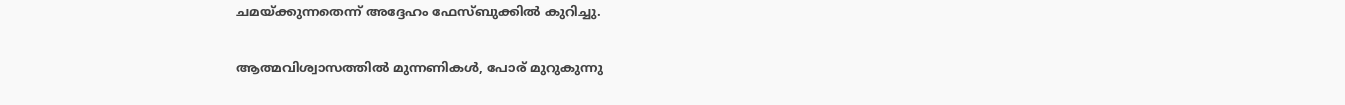ചമയ്ക്കുന്നതെന്ന് അദ്ദേഹം ഫേസ്ബുക്കിൽ കുറിച്ചു.

ആത്മവിശ്വാസത്തിൽ മുന്നണികൾ, പോര് മുറുകുന്നു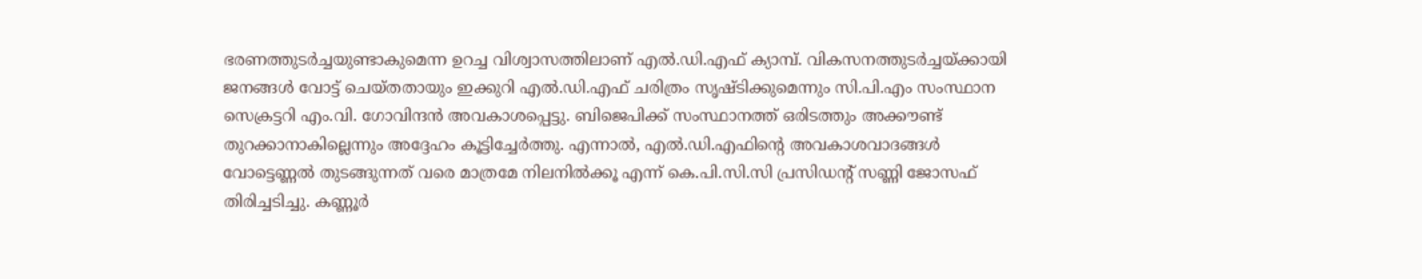ഭരണത്തുടർച്ചയുണ്ടാകുമെന്ന ഉറച്ച വിശ്വാസത്തിലാണ് എൽ.ഡി.എഫ് ക്യാമ്പ്. വികസനത്തുടർച്ചയ്ക്കായി ജനങ്ങൾ വോട്ട് ചെയ്തതായും ഇക്കുറി എൽ.ഡി.എഫ് ചരിത്രം സൃഷ്ടിക്കുമെന്നും സി.പി.എം സംസ്ഥാന സെക്രട്ടറി എം.വി. ഗോവിന്ദൻ അവകാശപ്പെട്ടു. ബിജെപിക്ക് സംസ്ഥാനത്ത് ഒരിടത്തും അക്കൗണ്ട് തുറക്കാനാകില്ലെന്നും അദ്ദേഹം കൂട്ടിച്ചേർത്തു. എന്നാൽ, എൽ.ഡി.എഫിന്റെ അവകാശവാദങ്ങൾ വോട്ടെണ്ണൽ തുടങ്ങുന്നത് വരെ മാത്രമേ നിലനിൽക്കൂ എന്ന് കെ.പി.സി.സി പ്രസിഡന്റ് സണ്ണി ജോസഫ് തിരിച്ചടിച്ചു. കണ്ണൂർ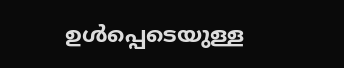ഉൾപ്പെടെയുള്ള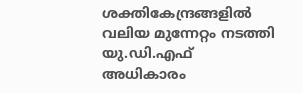ശക്തികേന്ദ്രങ്ങളിൽ വലിയ മുന്നേറ്റം നടത്തി യു.ഡി.എഫ് അധികാരം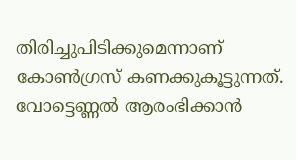തിരിച്ചുപിടിക്കുമെന്നാണ് കോൺഗ്രസ് കണക്കുകൂട്ടുന്നത്. വോട്ടെണ്ണൽ ആരംഭിക്കാൻ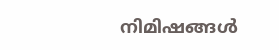നിമിഷങ്ങൾ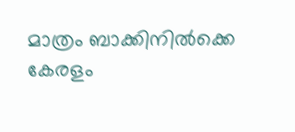മാത്രം ബാക്കിനിൽക്കെ കേരളം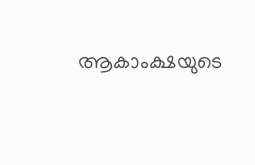ആകാംക്ഷയുടെ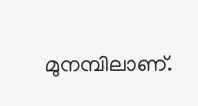മുനമ്പിലാണ്.